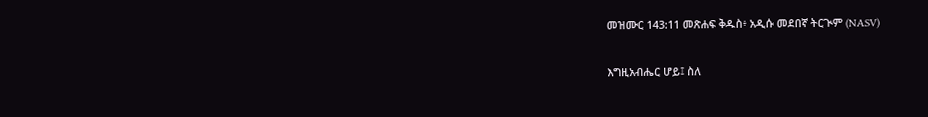መዝሙር 143:11 መጽሐፍ ቅዱስ፥ አዲሱ መደበኛ ትርጒም (NASV)

እግዚአብሔር ሆይ፤ ስለ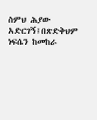ስምህ ሕያው አድርገኝ፤በጽድቅህም ነፍሴን ከመከራ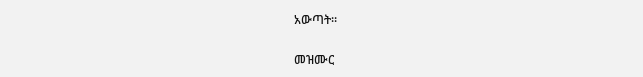አውጣት።

መዝሙር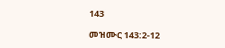143

መዝሙር 143:2-12